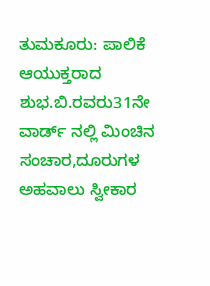ತುಮಕೂರು: ಪಾಲಿಕೆ ಆಯುಕ್ತರಾದ ಶುಭ.ಬಿ.ರವರು31ನೇ ವಾರ್ಡ್ ನಲ್ಲಿ ಮಿಂಚಿನ ಸಂಚಾರ,ದೂರುಗಳ ಅಹವಾಲು ಸ್ವೀಕಾರ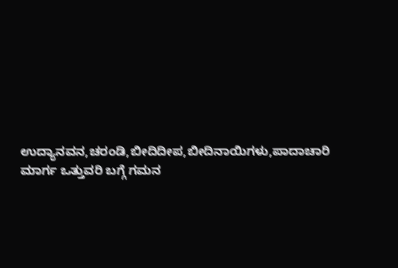ಉದ್ಯಾನವನ,ಚರಂಡಿ,ಬೀದಿದೀಪ,ಬೀದಿನಾಯಿಗಳು,ಪಾದಾಚಾರಿ ಮಾರ್ಗ ಒತ್ತುವರಿ ಬಗ್ಗೆ ಗಮನ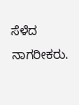ಸೆಳೆದ ನಾಗರೀಕರು.